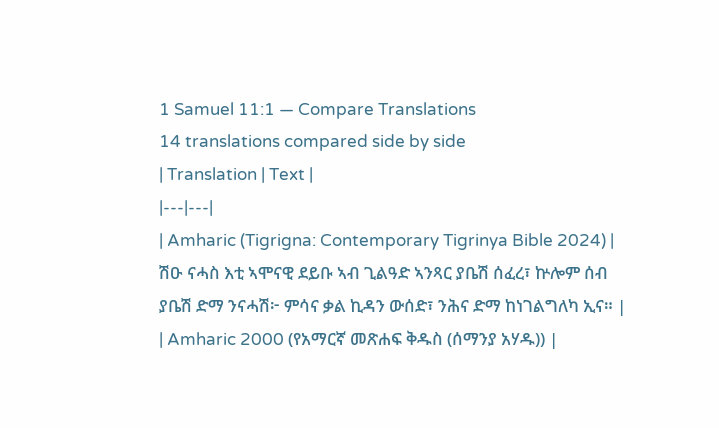1 Samuel 11:1 — Compare Translations
14 translations compared side by side
| Translation | Text |
|---|---|
| Amharic (Tigrigna: Contemporary Tigrinya Bible 2024) | ሽዑ ናሓስ እቲ ኣሞናዊ ደይቡ ኣብ ጊልዓድ ኣንጻር ያቤሽ ሰፈረ፣ ኵሎም ሰብ ያቤሽ ድማ ንናሓሽ፦ ምሳና ቃል ኪዳን ውሰድ፣ ንሕና ድማ ከነገልግለካ ኢና። |
| Amharic 2000 (የአማርኛ መጽሐፍ ቅዱስ (ሰማንያ አሃዱ)) |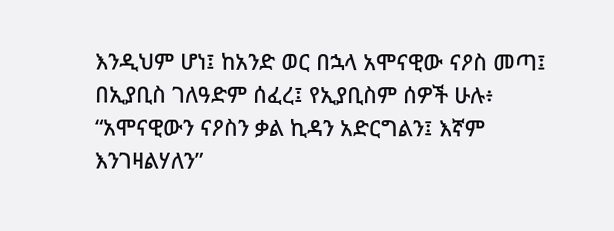እንዲህም ሆነ፤ ከአንድ ወር በኋላ አሞናዊው ናዖስ መጣ፤ በኢያቢስ ገለዓድም ሰፈረ፤ የኢያቢስም ሰዎች ሁሉ፥ “አሞናዊውን ናዖስን ቃል ኪዳን አድርግልን፤ እኛም እንገዛልሃለን”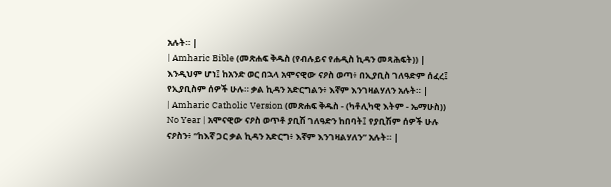አሉት። |
| Amharic Bible (መጽሐፍ ቅዱስ (የብሉይና የሐዲስ ኪዳን መጻሕፍት)) | እንዲህም ሆነ፤ ከአንድ ወር በኋላ አሞናዊው ናዖስ ወጣ፥ በኢያቢስ ገለዓድም ሰፈረ፤ የኢያቢስም ሰዎች ሁሉ። ቃል ኪዳን አድርግልን፥ እኛም እንገዛልሃለን አሉት። |
| Amharic Catholic Version (መጽሐፍ ቅዱስ - (ካቶሊካዊ እትም - ኤማሁስ)) No Year | አሞናዊው ናዖስ ወጥቶ ያቢሽ ገለዓድን ከበባት፤ የያቢሽም ሰዎች ሁሉ ናዖስን፥ “ከእኛ ጋር ቃል ኪዳን አድርግ፥ እኛም እንገዛልሃለን” አሉት። |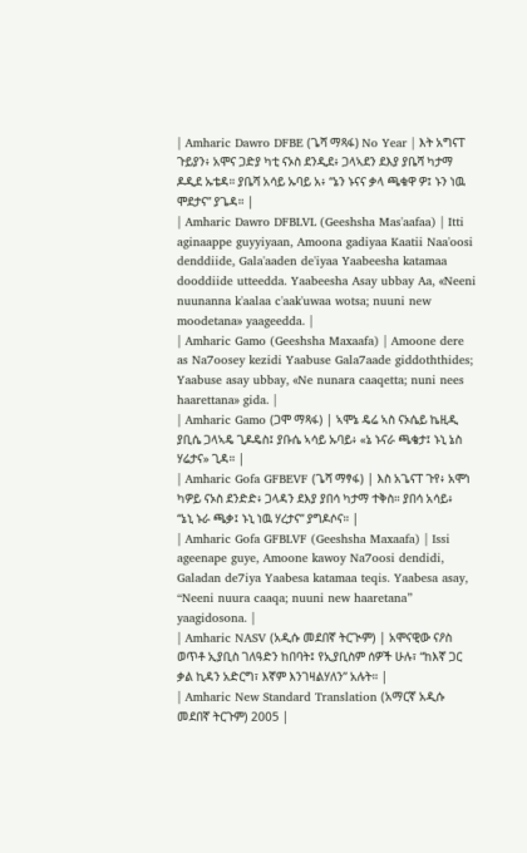| Amharic Dawro DFBE (ጌሻ ማጻፋ) No Year | እት አግናፐ ጉይያን፥ አሞና ጋድያ ካቲ ናኦስ ደንዲደ፥ ጋላኣደን ደእያ ያቤሻ ካታማ ዶዲደ ኡቴዳ። ያቤሻ አሳይ ኡባይ አ፥ “ኔን ኑናና ቃላ ጫቁዋ ዎ፤ ኑን ነዉ ሞደታና” ያጌዳ። |
| Amharic Dawro DFBLVL (Geeshsha Mas'aafaa) | Itti aginaappe guyyiyaan, Amoona gadiyaa Kaatii Naa'oosi denddiide, Gala'aaden de'iyaa Yaabeesha katamaa dooddiide utteedda. Yaabeesha Asay ubbay Aa, «Neeni nuunanna k'aalaa c'aak'uwaa wotsa; nuuni new moodetana» yaageedda. |
| Amharic Gamo (Geeshsha Maxaafa) | Amoone dere as Na7oosey kezidi Yaabuse Gala7aade giddoththides; Yaabuse asay ubbay, «Ne nunara caaqetta; nuni nees haarettana» gida. |
| Amharic Gamo (ጋሞ ማጻፋ) | ኣሞኔ ዴሬ ኣስ ናኦሴይ ኬዚዲ ያቢሴ ጋላኣዴ ጊዶዴስ፤ ያቡሴ ኣሳይ ኡባይ፥ «ኔ ኑናራ ጫቄታ፤ ኑኒ ኔስ ሃሬታና» ጊዳ። |
| Amharic Gofa GFBEVF (ጌሻ ማፃፋ) | እስ አጌናፐ ጉየ፥ አሞነ ካዎይ ናኦስ ደንድድ፥ ጋላዳን ደእያ ያበሳ ካታማ ተቅስ። ያበሳ አሳይ፥ “ኔኒ ኑራ ጫቃ፤ ኑኒ ነዉ ሃረታና” ያግዶሶና። |
| Amharic Gofa GFBLVF (Geeshsha Maxaafa) | Issi ageenape guye, Amoone kawoy Na7oosi dendidi, Galadan de7iya Yaabesa katamaa teqis. Yaabesa asay, “Neeni nuura caaqa; nuuni new haaretana” yaagidosona. |
| Amharic NASV (አዲሱ መደበኛ ትርጒም) | አሞናዊው ናዖስ ወጥቶ ኢያቢስ ገለዓድን ከበባት፤ የኢያቢስም ሰዎች ሁሉ፣ “ከእኛ ጋር ቃል ኪዳን አድርግ፣ እኛም እንገዛልሃለን” አሉት። |
| Amharic New Standard Translation (አማርኛ አዲሱ መደበኛ ትርጉም) 2005 |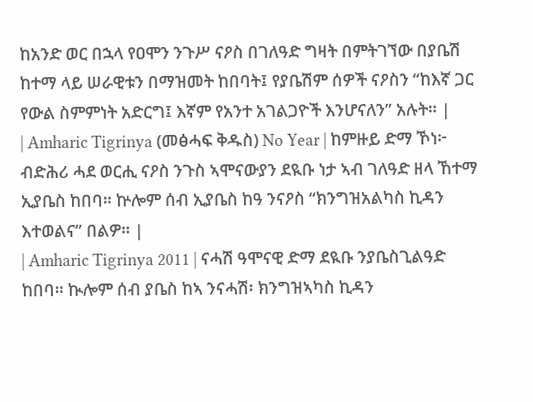ከአንድ ወር በኋላ የዐሞን ንጉሥ ናዖስ በገለዓድ ግዛት በምትገኘው በያቤሽ ከተማ ላይ ሠራዊቱን በማዝመት ከበባት፤ የያቤሽም ሰዎች ናዖስን “ከእኛ ጋር የውል ስምምነት አድርግ፤ እኛም የአንተ አገልጋዮች እንሆናለን” አሉት። |
| Amharic Tigrinya (መፅሓፍ ቅዱስ) No Year | ከምዙይ ድማ ኾነ፦ ብድሕሪ ሓደ ወርሒ ናዖስ ንጉስ ኣሞናውያን ደዪቡ ነታ ኣብ ገለዓድ ዘላ ኸተማ ኢያቤስ ከበባ። ኵሎም ሰብ ኢያቤስ ከዓ ንናዖስ “ክንግዝአልካስ ኪዳን እተወልና” በልዎ። |
| Amharic Tigrinya 2011 | ናሓሽ ዓሞናዊ ድማ ደዪቡ ንያቤስጊልዓድ ከበባ። ኲሎም ሰብ ያቤስ ከኣ ንናሓሽ፡ ክንግዝኣካስ ኪዳን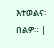እተወልና፡ በልዎ። |